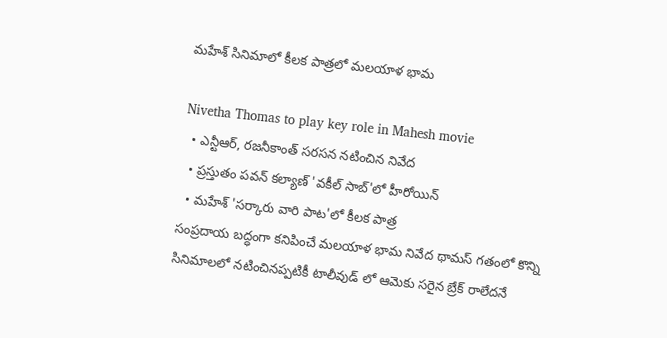మహేశ్ సినిమాలో కీలక పాత్రలో మలయాళ భామ

Nivetha Thomas to play key role in Mahesh movie
  • ఎన్టీఆర్, రజనీకాంత్ సరసన నటించిన నివేద
  • ప్రస్తుతం పవన్ కల్యాణ్ 'వకీల్ సాబ్'లో హీరోయిన్
  • మహేశ్ 'సర్కారు వారి పాట'లో కీలక పాత్ర
సంప్రదాయ బద్ధంగా కనిపించే మలయాళ భామ నివేద థామస్ గతంలో కొన్ని సినిమాలలో నటించినప్పటికీ టాలీవుడ్ లో ఆమెకు సరైన బ్రేక్ రాలేదనే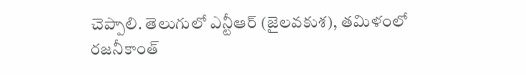చెప్పాలి. తెలుగులో ఎన్టీఆర్ (జైలవకుశ), తమిళంలో రజనీకాంత్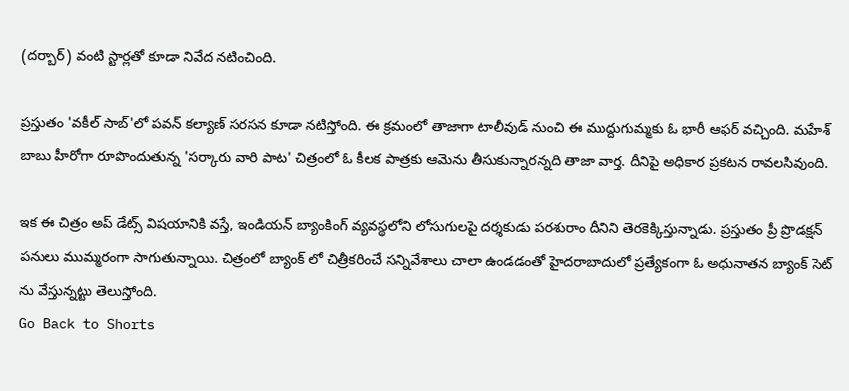(దర్బార్) వంటి స్టార్లతో కూడా నివేద నటించింది.

ప్రస్తుతం 'వకీల్ సాబ్'లో పవన్ కల్యాణ్ సరసన కూడా నటిస్తోంది. ఈ క్రమంలో తాజాగా టాలీవుడ్ నుంచి ఈ ముద్దుగుమ్మకు ఓ భారీ ఆఫర్ వచ్చింది. మహేశ్ బాబు హీరోగా రూపొందుతున్న 'సర్కారు వారి పాట' చిత్రంలో ఓ కీలక పాత్రకు ఆమెను తీసుకున్నారన్నది తాజా వార్త. దీనిపై అధికార ప్రకటన రావలసివుంది.

ఇక ఈ చిత్రం అప్ డేట్స్ విషయానికి వస్తే, ఇండియన్ బ్యాంకింగ్ వ్యవస్థలోని లోసుగులపై దర్శకుడు పరశురాం దీనిని తెరకెక్కిస్తున్నాడు. ప్రస్తుతం ప్రీ ప్రొడక్షన్ పనులు ముమ్మరంగా సాగుతున్నాయి. చిత్రంలో బ్యాంక్ లో చిత్రీకరించే సన్నివేశాలు చాలా ఉండడంతో హైదరాబాదులో ప్రత్యేకంగా ఓ అధునాతన బ్యాంక్ సెట్ ను వేస్తున్నట్టు తెలుస్తోంది.
Go Back to Shorts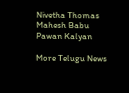Nivetha Thomas
Mahesh Babu
Pawan Kalyan

More Telugu News